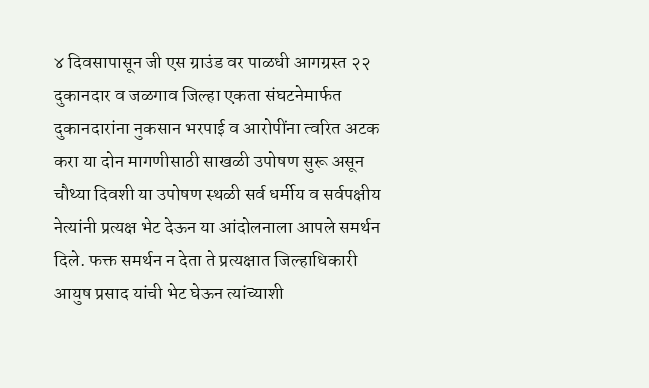४ दिवसापासून जी एस ग्राउंड वर पाळधी आगग्रस्त २२ दुकानदार व जळगाव जिल्हा एकता संघटनेमार्फत दुकानदारांना नुकसान भरपाई व आरोपींना त्वरित अटक करा या दोन मागणीसाठी साखळी उपोषण सुरू असून चौथ्या दिवशी या उपोषण स्थळी सर्व धर्मीय व सर्वपक्षीय नेत्यांनी प्रत्यक्ष भेट देऊन या आंदोलनाला आपले समर्थन दिले. फक्त समर्थन न देता ते प्रत्यक्षात जिल्हाधिकारी आयुष प्रसाद यांची भेट घेऊन त्यांच्याशी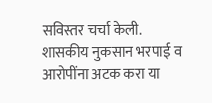सविस्तर चर्चा केली.
शासकीय नुकसान भरपाई व आरोपींना अटक करा या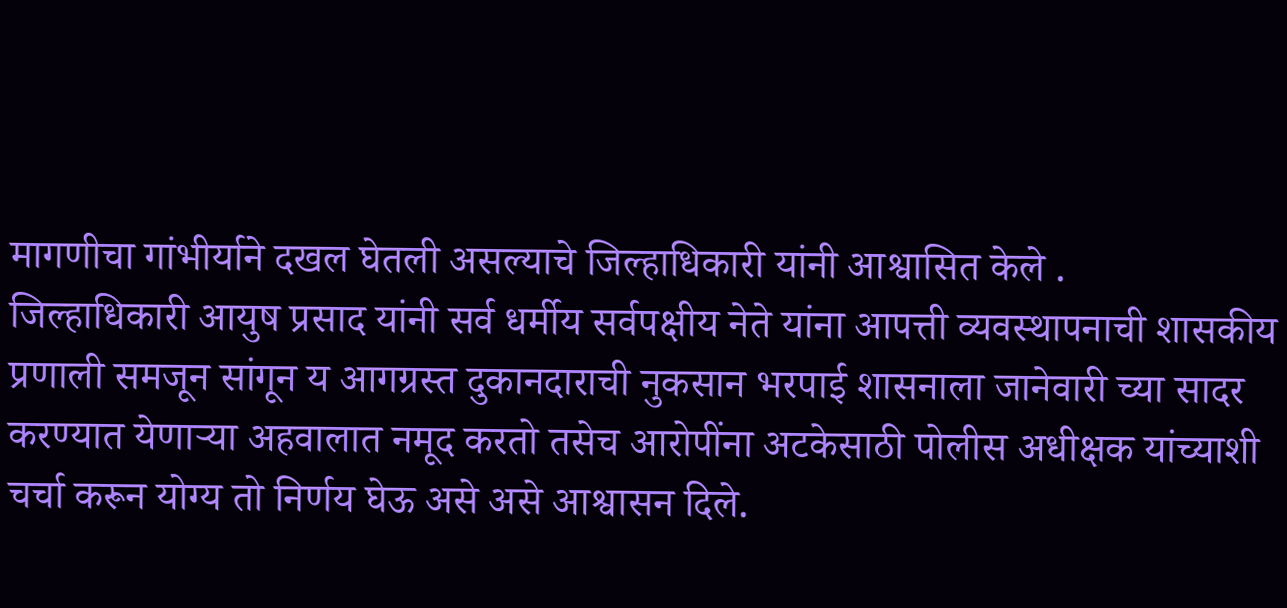मागणीचा गांभीर्याने दखल घेतली असल्याचे जिल्हाधिकारी यांनी आश्वासित केले .
जिल्हाधिकारी आयुष प्रसाद यांनी सर्व धर्मीय सर्वपक्षीय नेते यांना आपत्ती व्यवस्थापनाची शासकीय प्रणाली समजून सांगून य आगग्रस्त दुकानदाराची नुकसान भरपाई शासनाला जानेवारी च्या सादर करण्यात येणाऱ्या अहवालात नमूद करतो तसेच आरोपींना अटकेसाठी पोलीस अधीक्षक यांच्याशी चर्चा करून योग्य तो निर्णय घेऊ असे असे आश्वासन दिले.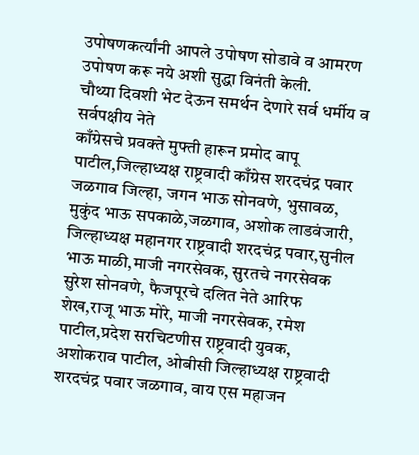उपोषणकर्त्यांनी आपले उपोषण सोडावे व आमरण उपोषण करू नये अशी सुद्धा विनंती केली.
चौथ्या दिवशी भेट देऊन समर्थन देणारे सर्व धर्मीय व सर्वपक्षीय नेते
काँग्रेसचे प्रवक्ते मुफ्ती हारून प्रमोद बापू पाटील,जिल्हाध्यक्ष राष्ट्रवादी काँग्रेस शरदचंद्र पवार जळगाव जिल्हा, जगन भाऊ सोनवणे, भुसावळ, मुकुंद भाऊ सपकाळे,जळगाव, अशोक लाडवंजारी, जिल्हाध्यक्ष महानगर राष्ट्रवादी शरदचंद्र पवार,सुनील भाऊ माळी,माजी नगरसेवक, सुरतचे नगरसेवक सुरेश सोनवणे, फैजपूरचे दलित नेते आरिफ शेख,राजू भाऊ मोरे, माजी नगरसेवक, रमेश पाटील,प्रदेश सरचिटणीस राष्ट्रवादी युवक, अशोकराव पाटील, ओबीसी जिल्हाध्यक्ष राष्ट्रवादी शरदचंद्र पवार जळगाव, वाय एस महाजन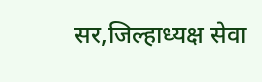सर,जिल्हाध्यक्ष सेवा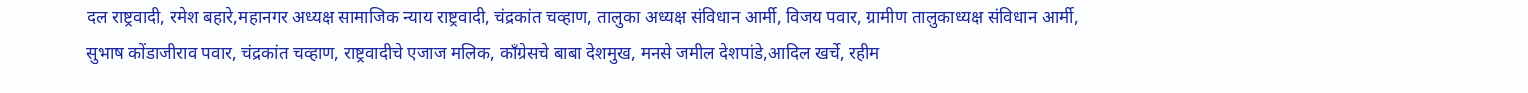दल राष्ट्रवादी, रमेश बहारे,महानगर अध्यक्ष सामाजिक न्याय राष्ट्रवादी, चंद्रकांत चव्हाण, तालुका अध्यक्ष संविधान आर्मी, विजय पवार, ग्रामीण तालुकाध्यक्ष संविधान आर्मी, सुभाष कोंडाजीराव पवार, चंद्रकांत चव्हाण, राष्ट्रवादीचे एजाज मलिक, काँग्रेसचे बाबा देशमुख, मनसे जमील देशपांडे,आदिल खर्चे, रहीम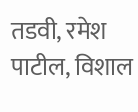तडवी, रमेश पाटील, विशाल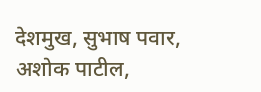देशमुख, सुभाष पवार, अशोक पाटील,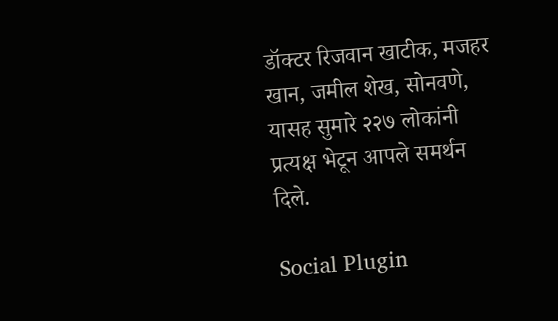डॉक्टर रिजवान खाटीक, मजहर खान, जमील शेख, सोनवणे, यासह सुमारे २२७ लोकांनी प्रत्यक्ष भेटून आपले समर्थन दिले.

Social Plugin